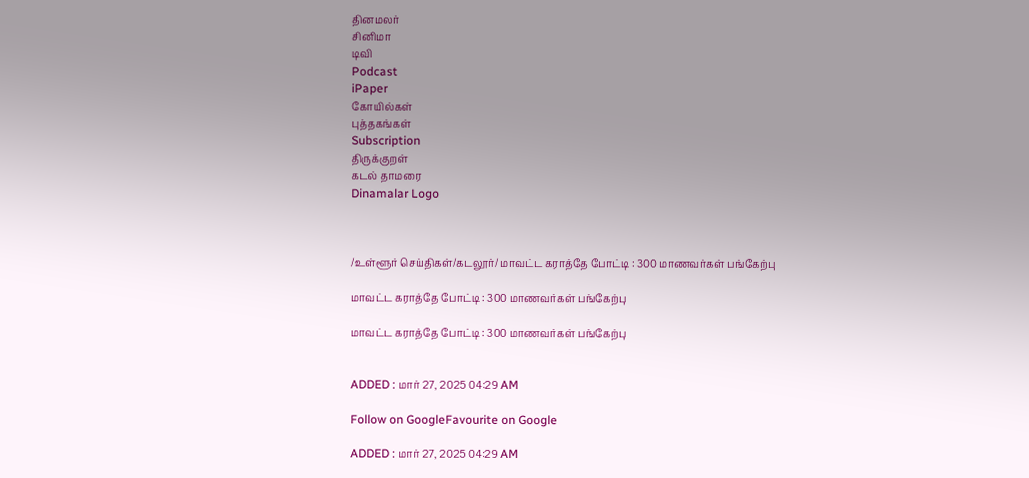தினமலர்
சினிமா
டிவி
Podcast
iPaper
கோயில்கள்
புத்தகங்கள்
Subscription
திருக்குறள்
கடல் தாமரை
Dinamalar Logo



/உள்ளூர் செய்திகள்/கடலூர்/ மாவட்ட கராத்தே போட்டி : 300 மாணவர்கள் பங்கேற்பு

மாவட்ட கராத்தே போட்டி : 300 மாணவர்கள் பங்கேற்பு

மாவட்ட கராத்தே போட்டி : 300 மாணவர்கள் பங்கேற்பு


ADDED : மார் 27, 2025 04:29 AM

Follow on GoogleFavourite on Google

ADDED : மார் 27, 2025 04:29 AM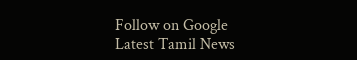Follow on Google
Latest Tamil News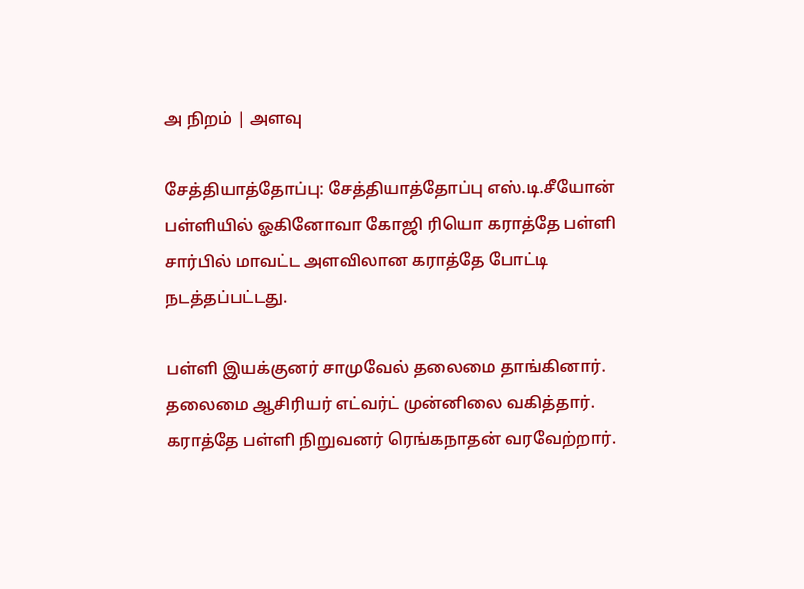அ நிறம் | அளவு

சேத்தியாத்தோப்பு: சேத்தியாத்தோப்பு எஸ்.டி.சீயோன் பள்ளியில் ஓகினோவா கோஜி ரியொ கராத்தே பள்ளி சார்பில் மாவட்ட அளவிலான கராத்தே போட்டி நடத்தப்பட்டது.

பள்ளி இயக்குனர் சாமுவேல் தலைமை தாங்கினார். தலைமை ஆசிரியர் எட்வர்ட் முன்னிலை வகித்தார். கராத்தே பள்ளி நிறுவனர் ரெங்கநாதன் வரவேற்றார்.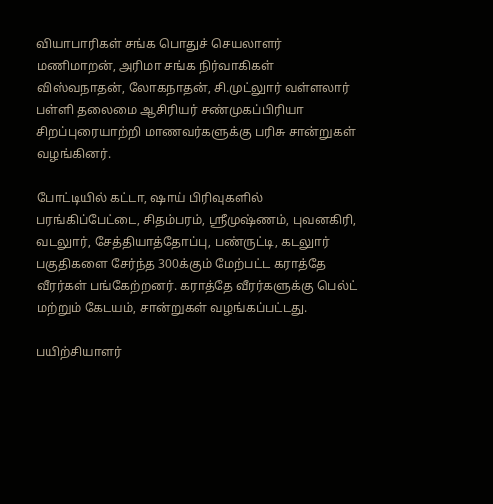வியாபாரிகள் சங்க பொதுச் செயலாளர் மணிமாறன், அரிமா சங்க நிர்வாகிகள் விஸ்வநாதன், லோகநாதன், சி.முட்லுார் வள்ளலார் பள்ளி தலைமை ஆசிரியர் சண்முகப்பிரியா சிறப்புரையாற்றி மாணவர்களுக்கு பரிசு சான்றுகள் வழங்கினர்.

போட்டியில் கட்டா, ஷாய் பிரிவுகளில் பரங்கிப்பேட்டை, சிதம்பரம், ஸ்ரீமுஷ்ணம், புவனகிரி, வடலுார், சேத்தியாத்தோப்பு, பண்ருட்டி, கடலுார் பகுதிகளை சேர்ந்த 300க்கும் மேற்பட்ட கராத்தே வீரர்கள் பங்கேற்றனர். கராத்தே வீரர்களுக்கு பெல்ட் மற்றும் கேடயம், சான்றுகள் வழங்கப்பட்டது.

பயிற்சியாளர்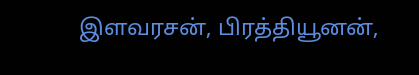இளவரசன், பிரத்தியூனன்,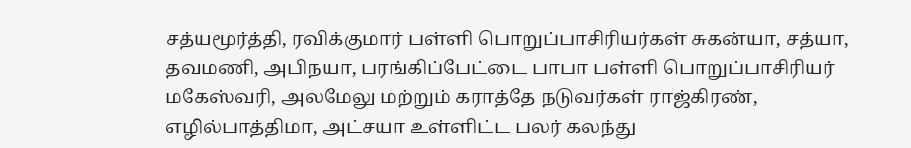சத்யமூர்த்தி, ரவிக்குமார் பள்ளி பொறுப்பாசிரியர்கள் சுகன்யா, சத்யா, தவமணி, அபிநயா, பரங்கிப்பேட்டை பாபா பள்ளி பொறுப்பாசிரியர் மகேஸ்வரி, அலமேலு மற்றும் கராத்தே நடுவர்கள் ராஜ்கிரண், எழில்பாத்திமா, அட்சயா உள்ளிட்ட பலர் கலந்து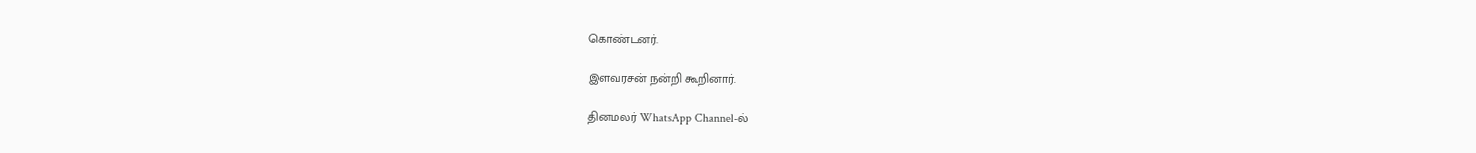கொண்டனர்.

இளவரசன் நன்றி கூறினார்.

தினமலர் WhatsApp Channel-ல்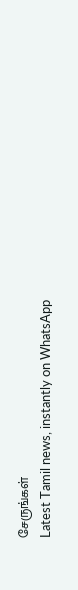சேருங்கள்
Latest Tamil news, instantly on WhatsApp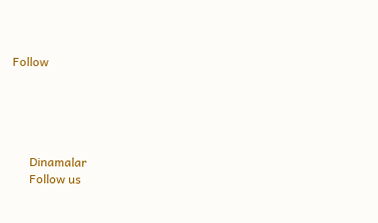Follow





      Dinamalar
      Follow us